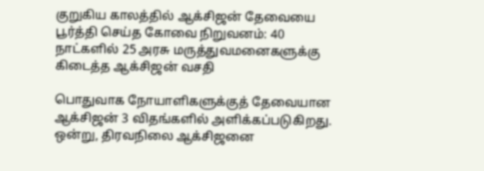குறுகிய காலத்தில் ஆக்சிஜன் தேவையை பூர்த்தி செய்த கோவை நிறுவனம்: 40 நாட்களில் 25 அரசு மருத்துவமனைகளுக்கு கிடைத்த ஆக்சிஜன் வசதி

பொதுவாக நோயாளிகளுக்குத் தேவையான ஆக்சிஜன் 3 விதங்களில் அளிக்கப்படுகிறது. ஒன்று, திரவநிலை ஆக்சிஜனை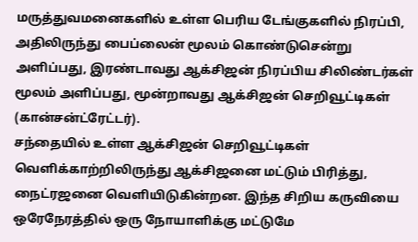மருத்துவமனைகளில் உள்ள பெரிய டேங்குகளில் நிரப்பி, அதிலிருந்து பைப்லைன் மூலம் கொண்டுசென்று அளிப்பது, இரண்டாவது ஆக்சிஜன் நிரப்பிய சிலிண்டர்கள் மூலம் அளிப்பது, மூன்றாவது ஆக்சிஜன் செறிவூட்டிகள் (கான்சன்ட்ரேட்டர்).
சந்தையில் உள்ள ஆக்சிஜன் செறிவூட்டிகள் வெளிக்காற்றிலிருந்து ஆக்சிஜனை மட்டும் பிரித்து, நைட்ரஜனை வெளியிடுகின்றன. இந்த சிறிய கருவியை ஒரேநேரத்தில் ஒரு நோயாளிக்கு மட்டுமே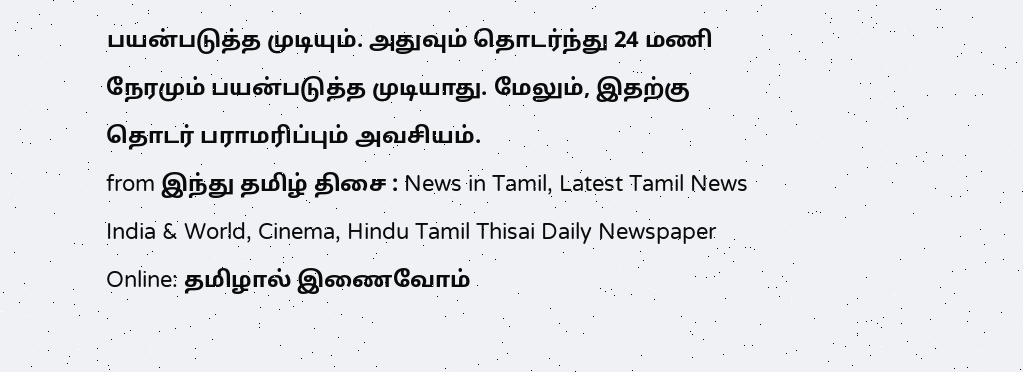பயன்படுத்த முடியும். அதுவும் தொடர்ந்து 24 மணி நேரமும் பயன்படுத்த முடியாது. மேலும், இதற்கு தொடர் பராமரிப்பும் அவசியம்.
from இந்து தமிழ் திசை : News in Tamil, Latest Tamil News India & World, Cinema, Hindu Tamil Thisai Daily Newspaper Online: தமிழால் இணைவோம்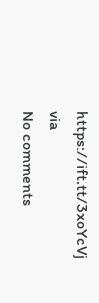https://ift.tt/3xoYcVj
via
No comments